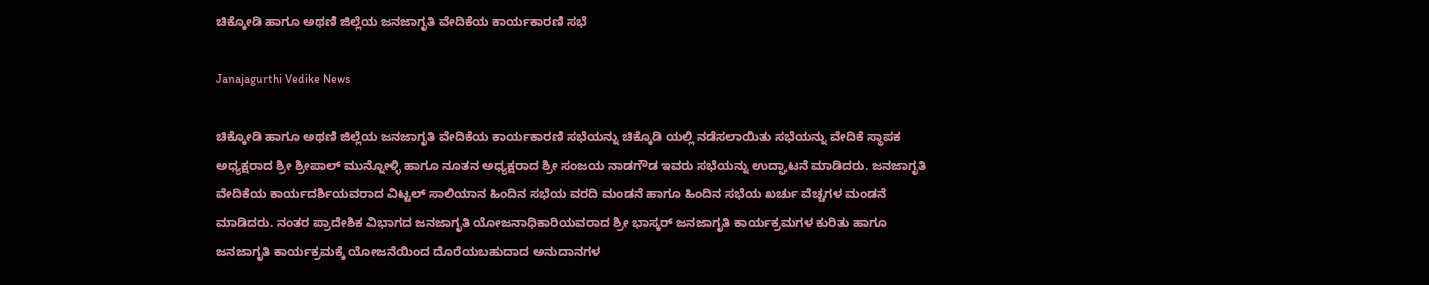ಚಿಕ್ಕೋಡಿ ಹಾಗೂ ಅಥಣಿ ಜಿಲ್ಲೆಯ ಜನಜಾಗೃತಿ ವೇದಿಕೆಯ ಕಾರ್ಯಕಾರಣಿ ಸಭೆ

Janajagurthi Vedike News

ಚಿಕ್ಕೋಡಿ ಹಾಗೂ ಅಥಣಿ ಜಿಲ್ಲೆಯ ಜನಜಾಗೃತಿ ವೇದಿಕೆಯ ಕಾರ್ಯಕಾರಣಿ ಸಭೆಯನ್ನು ಚಿಕ್ಕೊಡಿ ಯಲ್ಲಿ ನಡೆಸಲಾಯಿತು ಸಭೆಯನ್ನು ವೇದಿಕೆ ಸ್ಥಾಪಕ ಅಧ್ಯಕ್ಷರಾದ ಶ್ರೀ ಶ್ರೀಪಾಲ್ ಮುನ್ನೋಳ್ಳಿ ಹಾಗೂ ನೂತನ ಅಧ್ಯಕ್ಷರಾದ ಶ್ರೀ ಸಂಜಯ ನಾಡಗೌಡ ಇವರು ಸಭೆಯನ್ನು ಉದ್ಘಾಟನೆ ಮಾಡಿದರು. ಜನಜಾಗೃತಿ ವೇದಿಕೆಯ ಕಾರ್ಯದರ್ಶಿಯವರಾದ ವಿಟ್ಟಲ್ ಸಾಲಿಯಾನ ಹಿಂದಿನ ಸಭೆಯ ವರದಿ ಮಂಡನೆ ಹಾಗೂ ಹಿಂದಿನ ಸಭೆಯ ಖರ್ಚು ವೆಚ್ಚಗಳ ಮಂಡನೆ ಮಾಡಿದರು. ನಂತರ ಪ್ರಾದೇಶಿಕ ವಿಭಾಗದ ಜನಜಾಗೃತಿ ಯೋಜನಾಧಿಕಾರಿಯವರಾದ ಶ್ರೀ ಭಾಸ್ಕರ್ ಜನಜಾಗೃತಿ ಕಾರ್ಯಕ್ರಮಗಳ ಕುರಿತು ಹಾಗೂ ಜನಜಾಗೃತಿ ಕಾರ್ಯಕ್ರಮಕ್ಕೆ ಯೋಜನೆಯಿಂದ ದೊರೆಯಬಹುದಾದ ಅನುದಾನಗಳ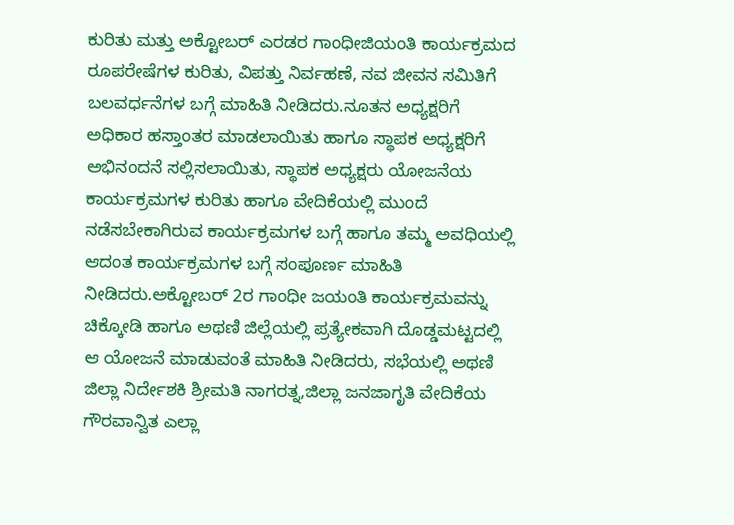ಕುರಿತು ಮತ್ತು ಅಕ್ಟೋಬರ್ ಎರಡರ ಗಾಂಧೀಜಿಯಂತಿ ಕಾರ್ಯಕ್ರಮದ ರೂಪರೇಷೆಗಳ ಕುರಿತು, ವಿಪತ್ತು ನಿರ್ವಹಣೆ, ನವ ಜೀವನ ಸಮಿತಿಗೆ ಬಲವರ್ಧನೆಗಳ ಬಗ್ಗೆ ಮಾಹಿತಿ ನೀಡಿದರು.ನೂತನ ಅಧ್ಯಕ್ಷರಿಗೆ ಅಧಿಕಾರ ಹಸ್ತಾಂತರ ಮಾಡಲಾಯಿತು ಹಾಗೂ ಸ್ಥಾಪಕ ಅಧ್ಯಕ್ಷರಿಗೆ ಅಭಿನಂದನೆ ಸಲ್ಲಿಸಲಾಯಿತು, ಸ್ಥಾಪಕ ಅಧ್ಯಕ್ಷರು ಯೋಜನೆಯ ಕಾರ್ಯಕ್ರಮಗಳ ಕುರಿತು ಹಾಗೂ ವೇದಿಕೆಯಲ್ಲಿ ಮುಂದೆ ನಡೆಸಬೇಕಾಗಿರುವ ಕಾರ್ಯಕ್ರಮಗಳ ಬಗ್ಗೆ ಹಾಗೂ ತಮ್ಮ ಅವಧಿಯಲ್ಲಿ ಆದಂತ ಕಾರ್ಯಕ್ರಮಗಳ ಬಗ್ಗೆ ಸಂಪೂರ್ಣ ಮಾಹಿತಿ ನೀಡಿದರು.ಅಕ್ಟೋಬರ್ 2ರ ಗಾಂಧೀ ಜಯಂತಿ ಕಾರ್ಯಕ್ರಮವನ್ನು ಚಿಕ್ಕೋಡಿ ಹಾಗೂ ಅಥಣಿ ಜಿಲ್ಲೆಯಲ್ಲಿ ಪ್ರತ್ಯೇಕವಾಗಿ ದೊಡ್ಡಮಟ್ಟದಲ್ಲಿ ಆ ಯೋಜನೆ ಮಾಡುವಂತೆ ಮಾಹಿತಿ ನೀಡಿದರು, ಸಭೆಯಲ್ಲಿ ಅಥಣಿ ಜಿಲ್ಲಾ ನಿರ್ದೇಶಕಿ ಶ್ರೀಮತಿ ನಾಗರತ್ನ,ಜಿಲ್ಲಾ ಜನಜಾಗೃತಿ ವೇದಿಕೆಯ ಗೌರವಾನ್ವಿತ ಎಲ್ಲಾ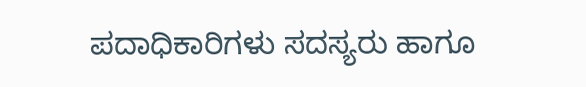ಪದಾಧಿಕಾರಿಗಳು ಸದಸ್ಯರು ಹಾಗೂ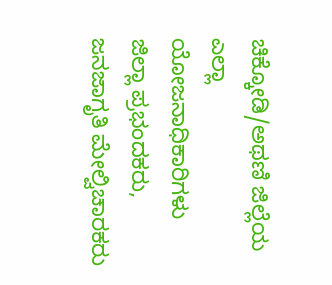ಚಿಕ್ಕೋಡಿ/ಅಥಣಿ ಜಿಲ್ಲೆಯ ಎಲ್ಲಾ ಯೋಜನಾಧಿಕಾರಿಗಳು ಜಿಲ್ಲಾ ಪ್ರಭಂದಕರು, ಜನಜಾಗೃತಿ ಮೇಲ್ವಿಚಾರಕರು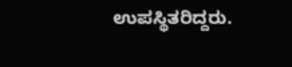ಉಪಸ್ಥಿತರಿದ್ದರು.